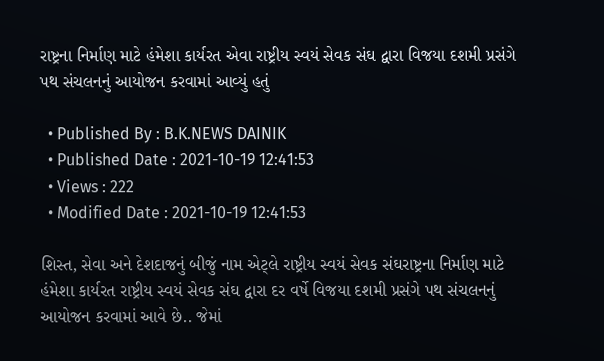રાષ્ટ્રના નિર્માણ માટે હંમેશા કાર્યરત એવા રાષ્ટ્રીય સ્વયં સેવક સંઘ દ્વારા વિજયા દશમી પ્રસંગે પથ સંચલનનું આયોજન કરવામાં આવ્યું હતું

  • Published By : B.K.NEWS DAINIK
  • Published Date : 2021-10-19 12:41:53
  • Views : 222
  • Modified Date : 2021-10-19 12:41:53

શિસ્ત, સેવા અને દેશદાજનું બીજું નામ એટ્લે રાષ્ટ્રીય સ્વયં સેવક સંઘરાષ્ટ્રના નિર્માણ માટે હંમેશા કાર્યરત રાષ્ટ્રીય સ્વયં સેવક સંઘ દ્વારા દર વર્ષે વિજયા દશમી પ્રસંગે પથ સંચલનનું આયોજન કરવામાં આવે છે.. જેમાં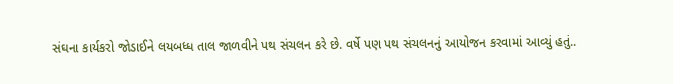સંઘના કાર્યકરો જોડાઈને લયબધ્ધ તાલ જાળવીને પથ સંચલન કરે છે. વર્ષે પણ પથ સંચલનનું આયોજન કરવામાં આવ્યું હતું..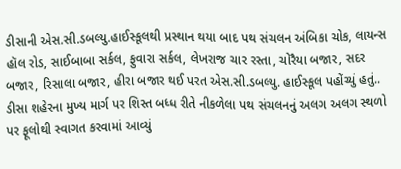ડીસાની એસ.સી.ડબલ્યુ.હાઈસ્કૂલથી પ્રસ્થાન થયા બાદ પથ સંચલન અંબિકા ચોક, લાયન્સ હૉલ રોડ, સાઈબાબા સર્કલ, ફુવારા સર્કલ, લેખરાજ ચાર રસ્તા, ચોરૈયા બજાર, સદર બજાર, રિસાલા બજાર, હીરા બજાર થઈ પરત એસ.સી.ડબલ્યુ. હાઈસ્કૂલ પહોંચ્યું હતું.. ડીસા શહેરના મુખ્ય માર્ગ પર શિસ્ત બધ્ધ રીતે નીકળેલા પથ સંચલનનું અલગ અલગ સ્થળો પર ફૂલોથી સ્વાગત કરવામાં આવ્યું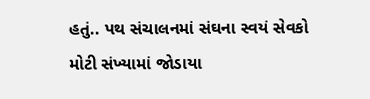હતું.. પથ સંચાલનમાં સંઘના સ્વયં સેવકો મોટી સંખ્યામાં જોડાયા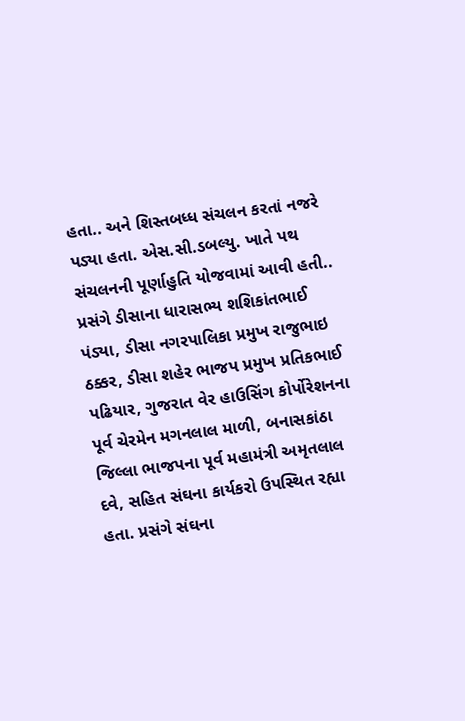હતા.. અને શિસ્તબધ્ધ સંચલન કરતાં નજરે પડ્યા હતા. એસ.સી.ડબલ્યુ. ખાતે પથ સંચલનની પૂર્ણાહુતિ યોજવામાં આવી હતી.. પ્રસંગે ડીસાના ધારાસભ્ય શશિકાંતભાઈ પંડ્યા, ડીસા નગરપાલિકા પ્રમુખ રાજુભાઇ ઠક્કર, ડીસા શહેર ભાજપ પ્રમુખ પ્રતિકભાઈ પઢિયાર, ગુજરાત વેર હાઉસિંગ કોર્પોરેશનના પૂર્વ ચેરમેન મગનલાલ માળી, બનાસકાંઠા જિલ્લા ભાજપના પૂર્વ મહામંત્રી અમૃતલાલ દવે, સહિત સંઘના કાર્યકરો ઉપસ્થિત રહ્યા હતા. પ્રસંગે સંઘના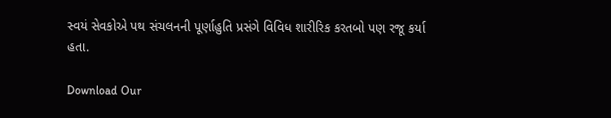સ્વયં સેવકોએ પથ સંચલનની પૂર્ણાહુતિ પ્રસંગે વિવિધ શારીરિક કરતબો પણ રજૂ કર્યા હતા.

Download Our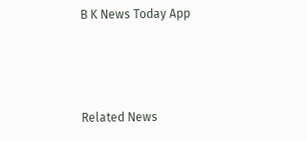B K News Today App



Related News